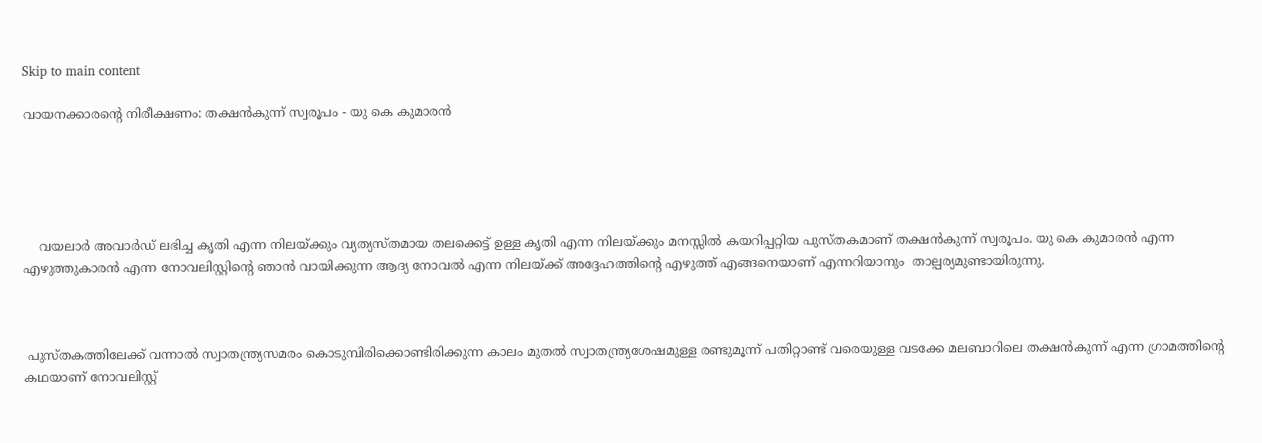Skip to main content

വായനക്കാരൻ്റെ നിരീക്ഷണം: തക്ഷൻകുന്ന് സ്വരൂപം - യു കെ കുമാരൻ





    വയലാർ അവാർഡ് ലഭിച്ച കൃതി എന്ന നിലയ്ക്കും വ്യത്യസ്തമായ തലക്കെട്ട് ഉള്ള കൃതി എന്ന നിലയ്ക്കും മനസ്സിൽ കയറിപ്പറ്റിയ പുസ്തകമാണ് തക്ഷൻകുന്ന് സ്വരൂപം. യു കെ കുമാരൻ എന്ന എഴുത്തുകാരൻ എന്ന നോവലിസ്റ്റിന്റെ ഞാൻ വായിക്കുന്ന ആദ്യ നോവൽ എന്ന നിലയ്ക്ക് അദ്ദേഹത്തിന്റെ എഴുത്ത് എങ്ങനെയാണ് എന്നറിയാനും  താല്പര്യമുണ്ടായിരുന്നു.



 പുസ്തകത്തിലേക്ക് വന്നാൽ സ്വാതന്ത്ര്യസമരം കൊടുമ്പിരിക്കൊണ്ടിരിക്കുന്ന കാലം മുതൽ സ്വാതന്ത്ര്യശേഷമുള്ള രണ്ടുമൂന്ന് പതിറ്റാണ്ട് വരെയുള്ള വടക്കേ മലബാറിലെ തക്ഷൻകുന്ന് എന്ന ഗ്രാമത്തിന്റെ കഥയാണ് നോവലിസ്റ്റ്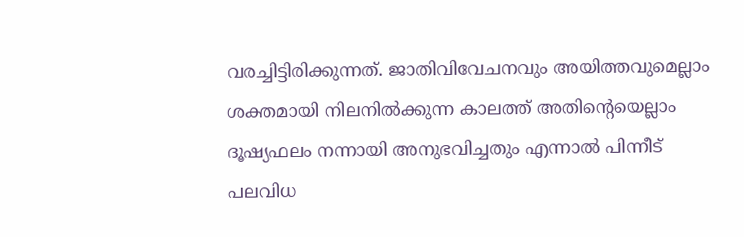വരച്ചിട്ടിരിക്കുന്നത്. ജാതിവിവേചനവും അയിത്തവുമെല്ലാം ശക്തമായി നിലനിൽക്കുന്ന കാലത്ത് അതിന്റെയെല്ലാം ദൂഷ്യഫലം നന്നായി അനുഭവിച്ചതും എന്നാൽ പിന്നീട് പലവിധ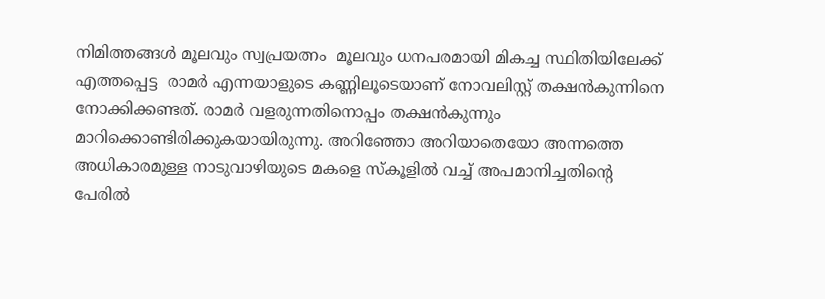നിമിത്തങ്ങൾ മൂലവും സ്വപ്രയത്നം  മൂലവും ധനപരമായി മികച്ച സ്ഥിതിയിലേക്ക് എത്തപ്പെട്ട  രാമർ എന്നയാളുടെ കണ്ണിലൂടെയാണ് നോവലിസ്റ്റ് തക്ഷൻകുന്നിനെ നോക്കിക്കണ്ടത്. രാമർ വളരുന്നതിനൊപ്പം തക്ഷൻകുന്നും മാറിക്കൊണ്ടിരിക്കുകയായിരുന്നു. അറിഞ്ഞോ അറിയാതെയോ അന്നത്തെ അധികാരമുള്ള നാടുവാഴിയുടെ മകളെ സ്കൂളിൽ വച്ച് അപമാനിച്ചതിന്റെ പേരിൽ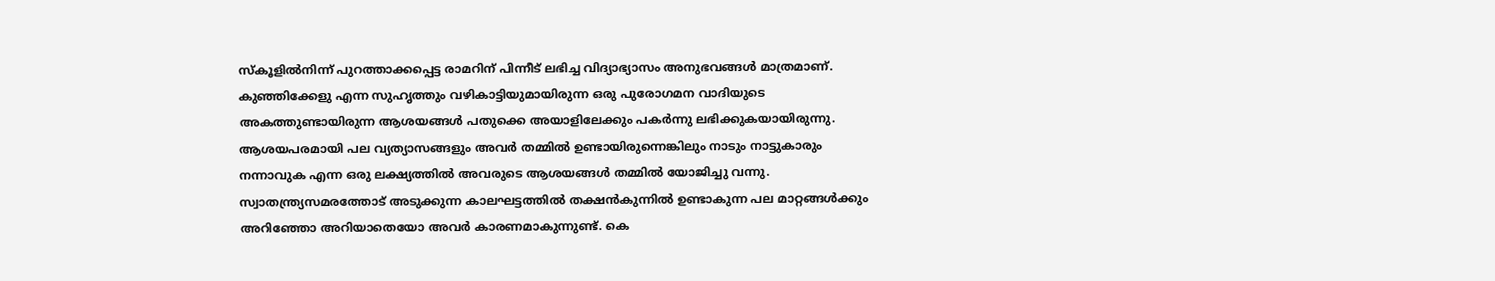സ്കൂളിൽനിന്ന് പുറത്താക്കപ്പെട്ട രാമറിന് പിന്നീട് ലഭിച്ച വിദ്യാഭ്യാസം അനുഭവങ്ങൾ മാത്രമാണ്. കുഞ്ഞിക്കേളു എന്ന സുഹൃത്തും വഴികാട്ടിയുമായിരുന്ന ഒരു പുരോഗമന വാദിയുടെ അകത്തുണ്ടായിരുന്ന ആശയങ്ങൾ പതുക്കെ അയാളിലേക്കും പകർന്നു ലഭിക്കുകയായിരുന്നു. ആശയപരമായി പല വ്യത്യാസങ്ങളും അവർ തമ്മിൽ ഉണ്ടായിരുന്നെങ്കിലും നാടും നാട്ടുകാരും നന്നാവുക എന്ന ഒരു ലക്ഷ്യത്തിൽ അവരുടെ ആശയങ്ങൾ തമ്മിൽ യോജിച്ചു വന്നു. സ്വാതന്ത്ര്യസമരത്തോട് അടുക്കുന്ന കാലഘട്ടത്തിൽ തക്ഷൻകുന്നിൽ ഉണ്ടാകുന്ന പല മാറ്റങ്ങൾക്കും അറിഞ്ഞോ അറിയാതെയോ അവർ കാരണമാകുന്നുണ്ട്. കെ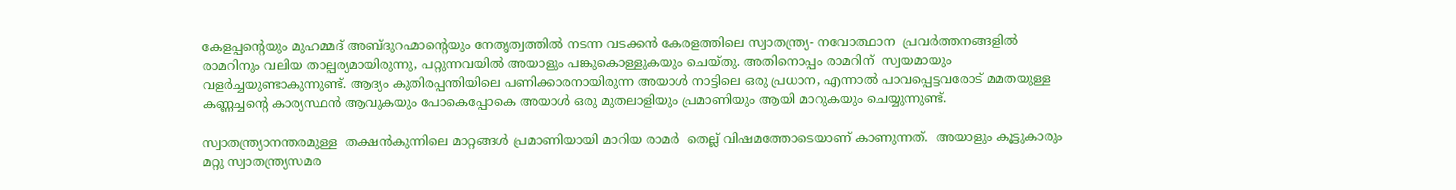കേളപ്പന്റെയും മുഹമ്മദ് അബ്ദുറഹ്മാന്റെയും നേതൃത്വത്തിൽ നടന്ന വടക്കൻ കേരളത്തിലെ സ്വാതന്ത്ര്യ- നവോത്ഥാന  പ്രവർത്തനങ്ങളിൽ രാമറിനും വലിയ താല്പര്യമായിരുന്നു, പറ്റുന്നവയിൽ അയാളും പങ്കുകൊള്ളുകയും ചെയ്തു. അതിനൊപ്പം രാമറിന്  സ്വയമായും വളർച്ചയുണ്ടാകുന്നുണ്ട്. ആദ്യം കുതിരപ്പന്തിയിലെ പണിക്കാരനായിരുന്ന അയാൾ നാട്ടിലെ ഒരു പ്രധാന, എന്നാൽ പാവപ്പെട്ടവരോട് മമതയുള്ള കണ്ണച്ചന്റെ കാര്യസ്ഥൻ ആവുകയും പോകെപ്പോകെ അയാൾ ഒരു മുതലാളിയും പ്രമാണിയും ആയി മാറുകയും ചെയ്യുന്നുണ്ട്.

സ്വാതന്ത്ര്യാനന്തരമുള്ള  തക്ഷൻകുന്നിലെ മാറ്റങ്ങൾ പ്രമാണിയായി മാറിയ രാമർ  തെല്ല് വിഷമത്തോടെയാണ് കാണുന്നത്.  അയാളും കൂട്ടുകാരും മറ്റു സ്വാതന്ത്ര്യസമര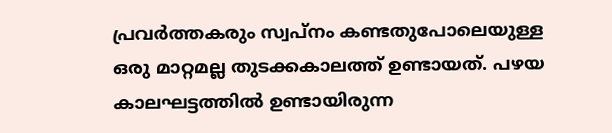പ്രവർത്തകരും സ്വപ്നം കണ്ടതുപോലെയുള്ള ഒരു മാറ്റമല്ല തുടക്കകാലത്ത് ഉണ്ടായത്. പഴയ കാലഘട്ടത്തിൽ ഉണ്ടായിരുന്ന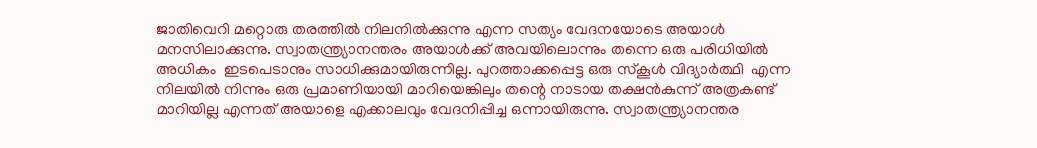ജാതിവെറി മറ്റൊരു തരത്തിൽ നിലനിൽക്കുന്നു എന്ന സത്യം വേദനയോടെ അയാൾ മനസിലാക്കുന്നു. സ്വാതന്ത്ര്യാനന്തരം അയാൾക്ക് അവയിലൊന്നും തന്നെ ഒരു പരിധിയിൽ അധികം  ഇടപെടാനും സാധിക്കുമായിരുന്നില്ല. പുറത്താക്കപ്പെട്ട ഒരു സ്കൂൾ വിദ്യാർത്ഥി  എന്ന നിലയിൽ നിന്നും ഒരു പ്രമാണിയായി മാറിയെങ്കിലും തന്റെ നാടായ തക്ഷൻകുന്ന് അത്രകണ്ട് മാറിയില്ല എന്നത് അയാളെ എക്കാലവും വേദനിപ്പിച്ച ഒന്നായിരുന്നു. സ്വാതന്ത്ര്യാനന്തര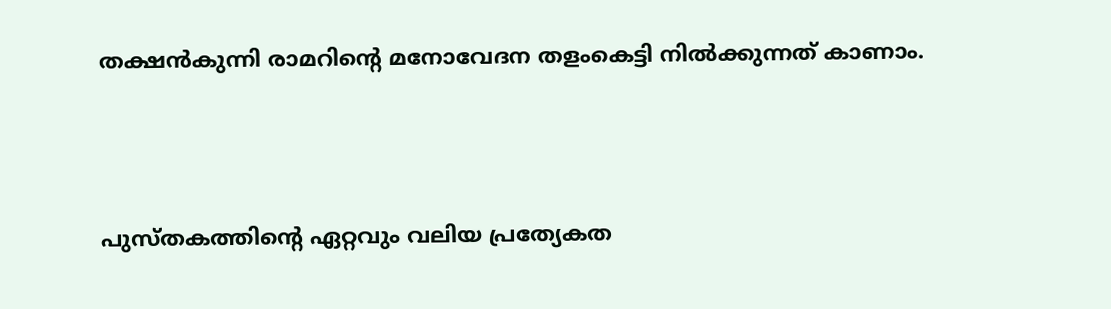തക്ഷൻകുന്നി രാമറിന്റെ മനോവേദന തളംകെട്ടി നിൽക്കുന്നത് കാണാം.



പുസ്തകത്തിന്റെ ഏറ്റവും വലിയ പ്രത്യേകത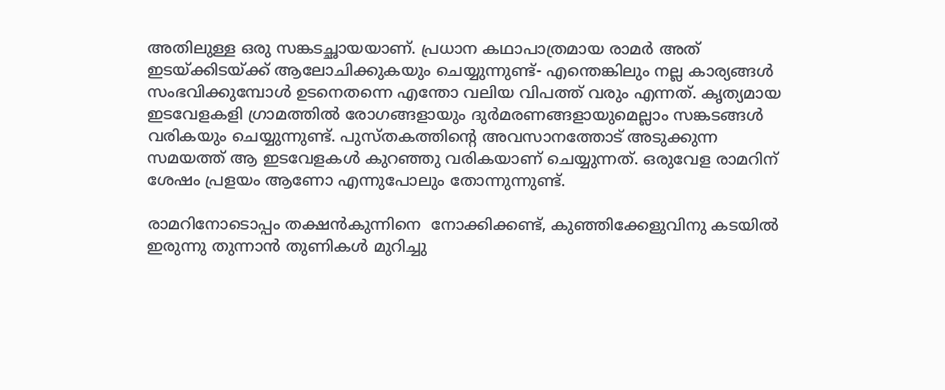അതിലുള്ള ഒരു സങ്കടച്ഛായയാണ്. പ്രധാന കഥാപാത്രമായ രാമർ അത് ഇടയ്ക്കിടയ്ക്ക് ആലോചിക്കുകയും ചെയ്യുന്നുണ്ട്- എന്തെങ്കിലും നല്ല കാര്യങ്ങൾ സംഭവിക്കുമ്പോൾ ഉടനെതന്നെ എന്തോ വലിയ വിപത്ത് വരും എന്നത്. കൃത്യമായ ഇടവേളകളി ഗ്രാമത്തിൽ രോഗങ്ങളായും ദുർമരണങ്ങളായുമെല്ലാം സങ്കടങ്ങൾ വരികയും ചെയ്യുന്നുണ്ട്. പുസ്തകത്തിന്റെ അവസാനത്തോട് അടുക്കുന്ന സമയത്ത് ആ ഇടവേളകൾ കുറഞ്ഞു വരികയാണ് ചെയ്യുന്നത്. ഒരുവേള രാമറിന് ശേഷം പ്രളയം ആണോ എന്നുപോലും തോന്നുന്നുണ്ട്.

രാമറിനോടൊപ്പം തക്ഷൻകുന്നിനെ  നോക്കിക്കണ്ട്, കുഞ്ഞിക്കേളുവിനു കടയിൽ ഇരുന്നു തുന്നാൻ തുണികൾ മുറിച്ചു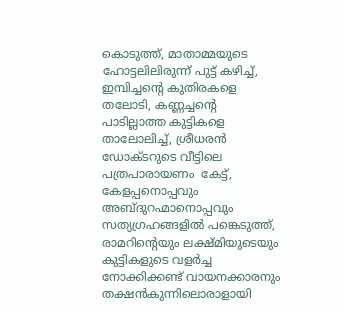കൊടുത്ത്, മാതാമ്മയുടെ ഹോട്ടലിലിരുന്ന് പുട്ട് കഴിച്ച്, ഇമ്പിച്ചന്റെ കുതിരകളെ തലോടി, കണ്ണച്ചന്റെ പാടില്ലാത്ത കുട്ടികളെ താലോലിച്ച്, ശ്രീധരൻ ഡോക്ടറുടെ വീട്ടിലെ പത്രപാരായണം  കേട്ട്, കേളപ്പനൊപ്പവും അബ്ദുറഹ്മാനൊപ്പവും സത്യഗ്രഹങ്ങളിൽ പങ്കെടുത്ത്, രാമറിന്റെയും ലക്ഷ്മിയുടെയും കുട്ടികളുടെ വളർച്ച നോക്കിക്കണ്ട് വായനക്കാരനും തക്ഷൻകുന്നിലൊരാളായി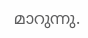മാറുന്നു.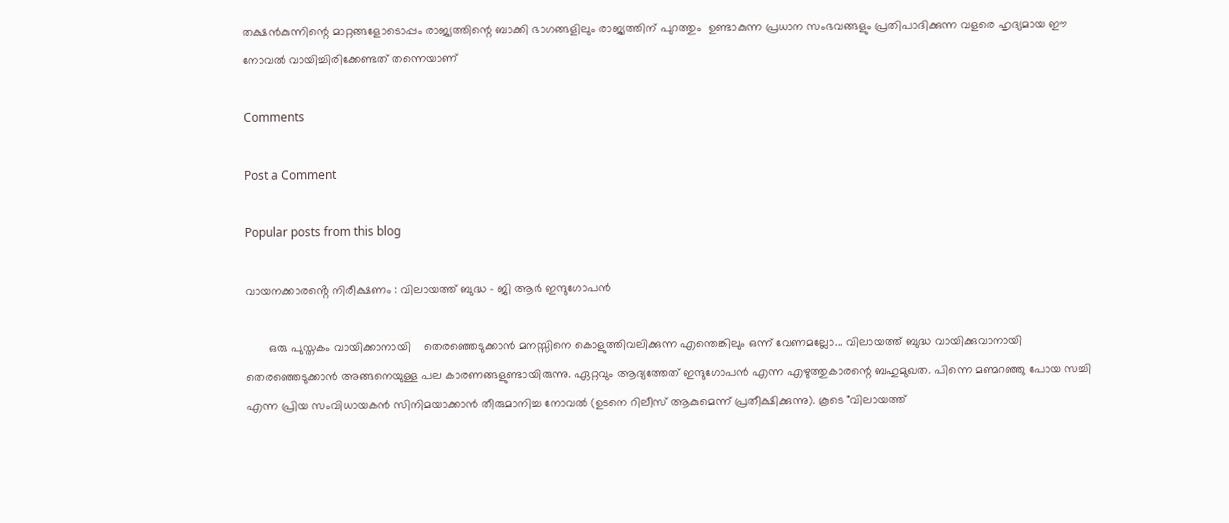തക്ഷൻകുന്നിന്റെ മാറ്റങ്ങളോടൊപ്പം രാജ്യത്തിന്റെ ബാക്കി ഭാഗങ്ങളിലും രാജ്യത്തിന് പുറത്തും  ഉണ്ടാകുന്ന പ്രധാന സംഭവങ്ങളും പ്രതിപാദിക്കുന്ന വളരെ ഹൃദ്യമായ ഈ നോവൽ വായിച്ചിരിക്കേണ്ടത് തന്നെയാണ്

Comments

Post a Comment

Popular posts from this blog

വായനക്കാരൻ്റെ നിരീക്ഷണം : വിലായത്ത് ബുദ്ധ - ജി ആർ ഇന്ദുഗോപൻ

       ഒരു പുസ്തകം വായിക്കാനായി    തെരഞ്ഞെടുക്കാൻ മനസ്സിനെ കൊളുത്തിവലിക്കുന്ന എന്തെങ്കിലും ഒന്ന് വേണമല്ലോ... വിലായത്ത് ബുദ്ധ വായിക്കുവാനായി തെരഞ്ഞെടുക്കാൻ അങ്ങനെയുള്ള പല കാരണങ്ങളുണ്ടായിരുന്നു. ഏറ്റവും ആദ്യത്തേത് ഇന്ദുഗോപൻ എന്ന എഴുത്തുകാരന്റെ ബഹുമുഖത. പിന്നെ മണ്മറഞ്ഞു പോയ സച്ചി എന്ന പ്രിയ സംവിധായകൻ സിനിമയാക്കാൻ തീരുമാനിച്ച നോവൽ (ഉടനെ റിലീസ് ആകുമെന്ന് പ്രതീക്ഷിക്കുന്നു). കൂടെ "വിലായത്ത്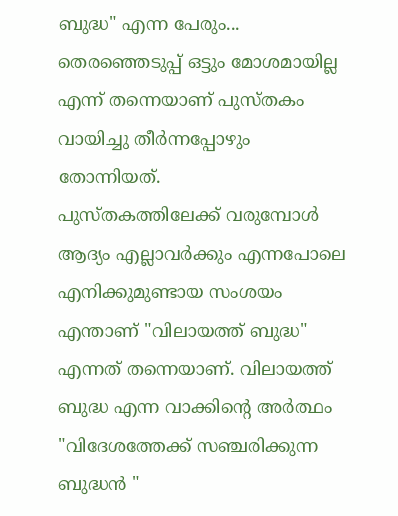ബുദ്ധ" എന്ന പേരും... തെരഞ്ഞെടുപ്പ് ഒട്ടും മോശമായില്ല എന്ന് തന്നെയാണ് പുസ്തകം വായിച്ചു തീർന്നപ്പോഴും തോന്നിയത്.            പുസ്തകത്തിലേക്ക് വരുമ്പോൾ ആദ്യം എല്ലാവർക്കും എന്നപോലെ എനിക്കുമുണ്ടായ സംശയം എന്താണ് "വിലായത്ത് ബുദ്ധ" എന്നത് തന്നെയാണ്. വിലായത്ത് ബുദ്ധ എന്ന വാക്കിന്റെ അർത്ഥം "വിദേശത്തേക്ക് സഞ്ചരിക്കുന്ന ബുദ്ധൻ "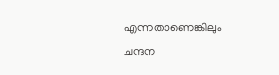എന്നതാണെങ്കിലും ചന്ദന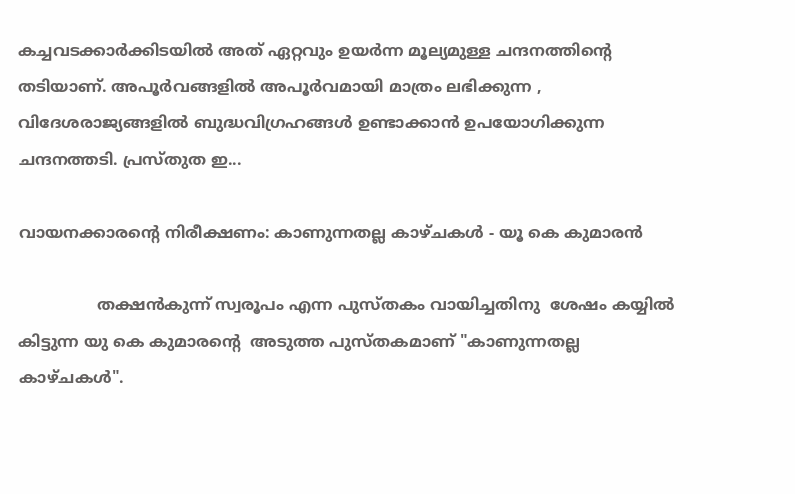കച്ചവടക്കാർക്കിടയിൽ അത് ഏറ്റവും ഉയർന്ന മൂല്യമുള്ള ചന്ദനത്തിന്റെ തടിയാണ്. അപൂർവങ്ങളിൽ അപൂർവമായി മാത്രം ലഭിക്കുന്ന ,   വിദേശരാജ്യങ്ങളിൽ ബുദ്ധവിഗ്രഹങ്ങൾ ഉണ്ടാക്കാൻ ഉപയോഗിക്കുന്ന ചന്ദനത്തടി. പ്രസ്തുത ഇ...

വായനക്കാരൻ്റെ നിരീക്ഷണം: കാണുന്നതല്ല കാഴ്ചകൾ - യൂ കെ കുമാരൻ

                തക്ഷൻകുന്ന് സ്വരൂപം എന്ന പുസ്തകം വായിച്ചതിനു  ശേഷം കയ്യിൽ കിട്ടുന്ന യു കെ കുമാരന്റെ  അടുത്ത പുസ്തകമാണ് "കാണുന്നതല്ല കാഴ്ചകൾ".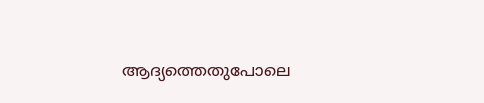ആദ്യത്തെതുപോലെ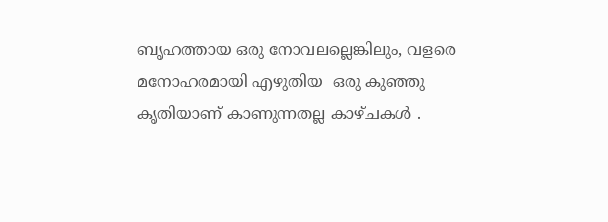ബൃഹത്തായ ഒരു നോവലല്ലെങ്കിലും, വളരെ മനോഹരമായി എഴുതിയ  ഒരു കുഞ്ഞു കൃതിയാണ് കാണുന്നതല്ല കാഴ്ചകൾ .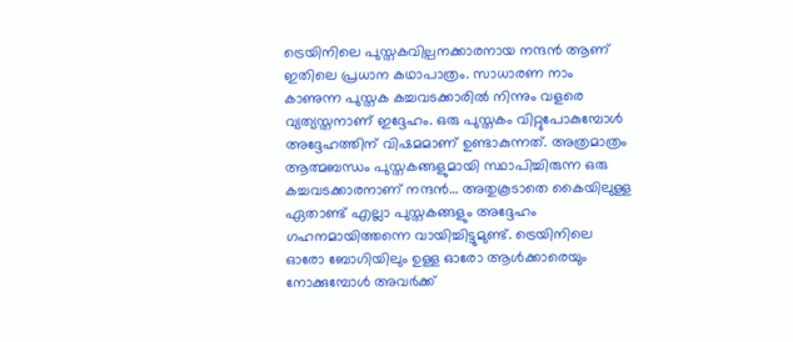ട്രെയിനിലെ പുസ്തകവില്പനക്കാരനായ നന്ദൻ ആണ് ഇതിലെ പ്രധാന കഥാപാത്രം. സാധാരണ നാം കാണുന്ന പുസ്തക കച്ചവടക്കാരിൽ നിന്നും വളരെ വ്യത്യസ്തനാണ് ഇദ്ദേഹം. ഒരു പുസ്തകം വിറ്റുപോകുമ്പോൾ അദ്ദേഹത്തിന് വിഷമമാണ് ഉണ്ടാകുന്നത്. അത്രമാത്രം ആത്മബന്ധം പുസ്തകങ്ങളുമായി സ്ഥാപിച്ചിരുന്ന ഒരു കച്ചവടക്കാരനാണ് നന്ദൻ... അതുകൂടാതെ കൈയിലുള്ള ഏതാണ്ട് എല്ലാ പുസ്തകങ്ങളും അദ്ദേഹം ഗഹനമായിത്തന്നെ വായിച്ചിട്ടുമുണ്ട്. ട്രെയിനിലെ ഓരോ ബോഗിയിലും ഉള്ള ഓരോ ആൾക്കാരെയും നോക്കുമ്പോൾ അവർക്ക്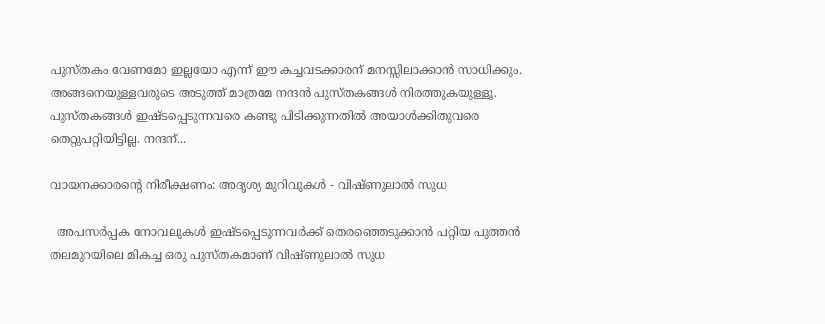പുസ്തകം വേണമോ ഇല്ലയോ എന്ന് ഈ കച്ചവടക്കാരന് മനസ്സിലാക്കാൻ സാധിക്കും. അങ്ങനെയുള്ളവരുടെ അടുത്ത് മാത്രമേ നന്ദൻ പുസ്തകങ്ങൾ നിരത്തുകയുള്ളൂ. പുസ്തകങ്ങൾ ഇഷ്ടപ്പെടുന്നവരെ കണ്ടു പിടിക്കുന്നതിൽ അയാൾക്കിതുവരെ തെറ്റുപറ്റിയിട്ടില്ല. നന്ദന്...

വായനക്കാരന്റെ നിരീക്ഷണം: അദൃശ്യ മുറിവുകൾ - വിഷ്ണുലാൽ സുധ

  അപസർപ്പക നോവലുകൾ ഇഷ്ടപ്പെടുന്നവർക്ക് തെരഞ്ഞെടുക്കാൻ പറ്റിയ പുത്തൻ തലമുറയിലെ മികച്ച ഒരു പുസ്തകമാണ് വിഷ്ണുലാൽ സുധ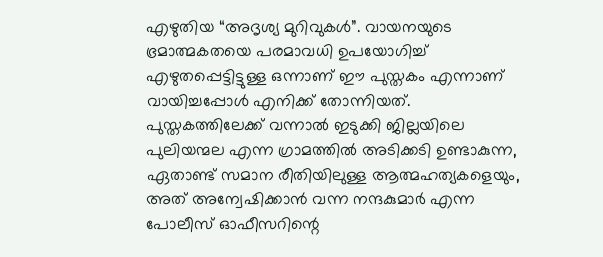എഴുതിയ “അദൃശ്യ മുറിവുകൾ”. വായനയുടെ ഭ്രമാത്മകതയെ പരമാവധി ഉപയോഗിച്ച് എഴുതപ്പെട്ടിട്ടുള്ള ഒന്നാണ് ഈ പുസ്തകം എന്നാണ് വായിച്ചപ്പോൾ എനിക്ക് തോന്നിയത്.    പുസ്തകത്തിലേക്ക് വന്നാൽ ഇടുക്കി ജില്ലയിലെ പുലിയന്മല എന്ന ഗ്രാമത്തിൽ അടിക്കടി ഉണ്ടാകുന്ന, ഏതാണ്ട് സമാന രീതിയിലുള്ള ആത്മഹത്യകളെയും, അത് അന്വേഷിക്കാൻ വന്ന നന്ദകുമാർ എന്ന പോലീസ് ഓഫീസറിന്റെ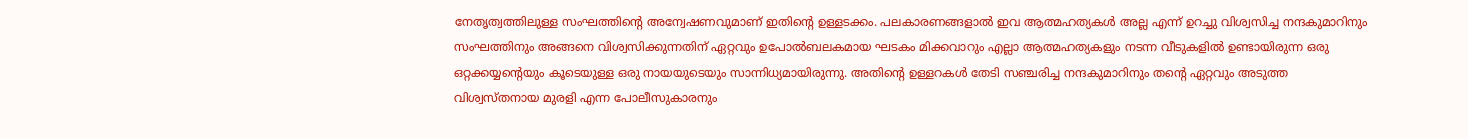നേതൃത്വത്തിലുള്ള സംഘത്തിന്റെ അന്വേഷണവുമാണ് ഇതിന്റെ ഉള്ളടക്കം. പലകാരണങ്ങളാൽ ഇവ ആത്മഹത്യകൾ അല്ല എന്ന് ഉറച്ചു വിശ്വസിച്ച നന്ദകുമാറിനും സംഘത്തിനും അങ്ങനെ വിശ്വസിക്കുന്നതിന് ഏറ്റവും ഉപോൽബലകമായ ഘടകം മിക്കവാറും എല്ലാ ആത്മഹത്യകളും നടന്ന വീടുകളിൽ ഉണ്ടായിരുന്ന ഒരു ഒറ്റക്കയ്യന്റെയും കൂടെയുള്ള ഒരു നായയുടെയും സാന്നിധ്യമായിരുന്നു. അതിന്റെ ഉള്ളറകൾ തേടി സഞ്ചരിച്ച നന്ദകുമാറിനും തന്റെ ഏറ്റവും അടുത്ത വിശ്വസ്തനായ മുരളി എന്ന പോലീസുകാരനും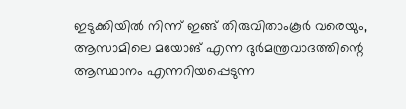ഇടുക്കിയിൽ നിന്ന് ഇങ്ങ് തിരുവിതാംകൂർ വരെയും, ആസാമിലെ മയോങ് എന്ന ദുർമന്ത്രവാദത്തിന്റെ ആസ്ഥാനം എന്നറിയപ്പെടുന്ന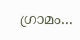ഗ്രാമം...